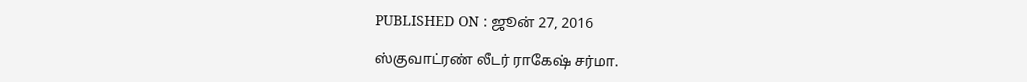PUBLISHED ON : ஜூன் 27, 2016

ஸ்குவாட்ரண் லீடர் ராகேஷ் சர்மா.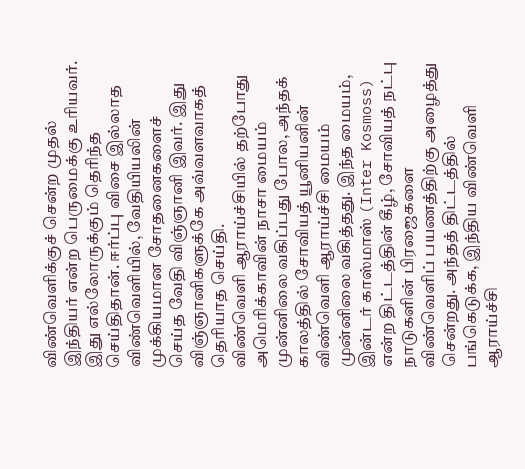விண்வெளிக்குச் சென்ற முதல் இந்தியர் என்ற பெருமைக்கு உரியவர். இது எல்லோருக்கும் தெரிந்த செய்திதான். ஈர்ப்பு விசை இல்லாத விண்வெளியில், வேதியியலின் முக்கியமான சோதனைகளைச் செய்த வேதி விஞ்ஞானி இவர். இது விஞ்ஞானிகளுக்கே அவ்வளவாகத் தெரியாத செய்தி.
விண்வெளி ஆராய்ச்சியில் தற்போது அமெரிக்காவின் நாசா மையம் முன்னிலை வகிப்பது போல, அந்தக் காலத்தில் சோவியத் யூனியனின் விண்வெளி ஆராய்ச்சி மையம் முன்னிலை வகித்தது. இந்த மையம், இன்டர் காஸ்மாஸ் (Inter Kosmoss) என்ற திட்டத்தின் கீழ், சோவியத் நட்பு நாடுகளின் பிரஜைகளை விண்வெளிப் பயணத்திற்கு அழைத்து சென்றது. அந்தத் திட்டத்தில் பங்கெடுக்க, இந்திய விண்வெளி ஆராய்ச்சி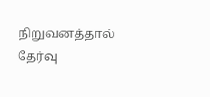நிறுவனத்தால் தேர்வு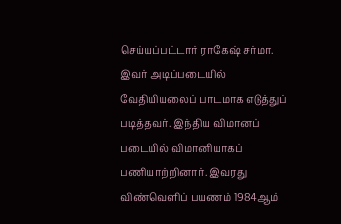செய்யப்பட்டார் ராகேஷ் சர்மா.
இவர் அடிப்படையில் வேதியியலைப் பாடமாக எடுத்துப் படித்தவர். இந்திய விமானப் படையில் விமானியாகப் பணியாற்றினார். இவரது விண்வெளிப் பயணம் 1984ஆம்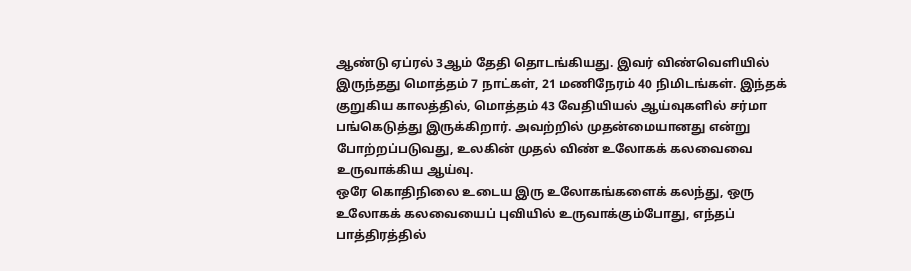ஆண்டு ஏப்ரல் 3ஆம் தேதி தொடங்கியது. இவர் விண்வெளியில் இருந்தது மொத்தம் 7 நாட்கள், 21 மணிநேரம் 40 நிமிடங்கள். இந்தக் குறுகிய காலத்தில், மொத்தம் 43 வேதியியல் ஆய்வுகளில் சர்மா பங்கெடுத்து இருக்கிறார். அவற்றில் முதன்மையானது என்று போற்றப்படுவது, உலகின் முதல் விண் உலோகக் கலவைவை உருவாக்கிய ஆய்வு.
ஒரே கொதிநிலை உடைய இரு உலோகங்களைக் கலந்து, ஒரு உலோகக் கலவையைப் புவியில் உருவாக்கும்போது, எந்தப் பாத்திரத்தில்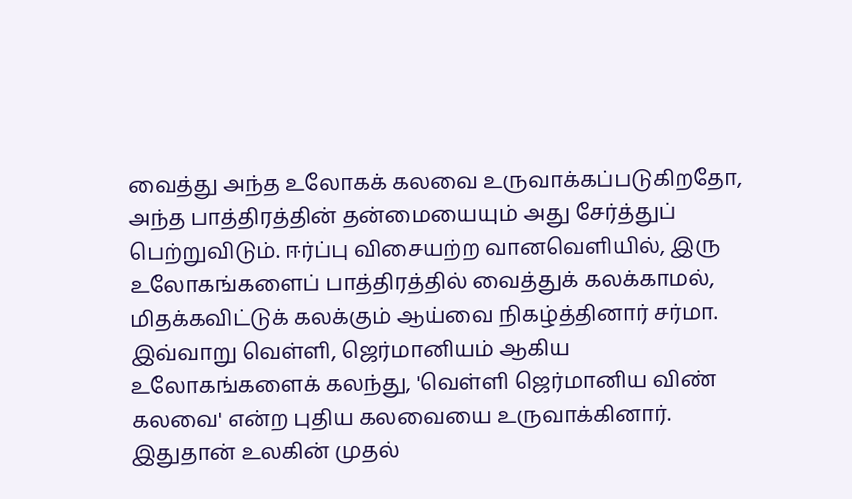வைத்து அந்த உலோகக் கலவை உருவாக்கப்படுகிறதோ, அந்த பாத்திரத்தின் தன்மையையும் அது சேர்த்துப் பெற்றுவிடும். ஈர்ப்பு விசையற்ற வானவெளியில், இரு உலோகங்களைப் பாத்திரத்தில் வைத்துக் கலக்காமல், மிதக்கவிட்டுக் கலக்கும் ஆய்வை நிகழ்த்தினார் சர்மா.
இவ்வாறு வெள்ளி, ஜெர்மானியம் ஆகிய உலோகங்களைக் கலந்து, 'வெள்ளி ஜெர்மானிய விண் கலவை' என்ற புதிய கலவையை உருவாக்கினார். இதுதான் உலகின் முதல்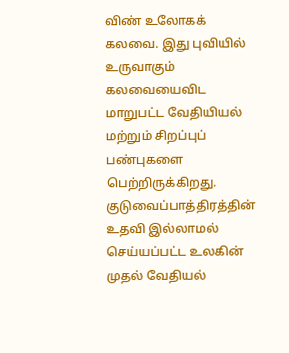விண் உலோகக் கலவை. இது புவியில் உருவாகும் கலவையைவிட மாறுபட்ட வேதியியல் மற்றும் சிறப்புப் பண்புகளை பெற்றிருக்கிறது. குடுவைப்பாத்திரத்தின் உதவி இல்லாமல் செய்யப்பட்ட உலகின் முதல் வேதியல்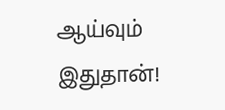ஆய்வும் இதுதான்!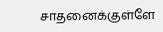சாதனைக்குள்ளே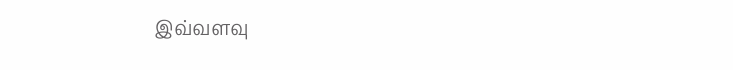இவ்வளவு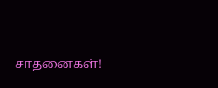சாதனைகள்!